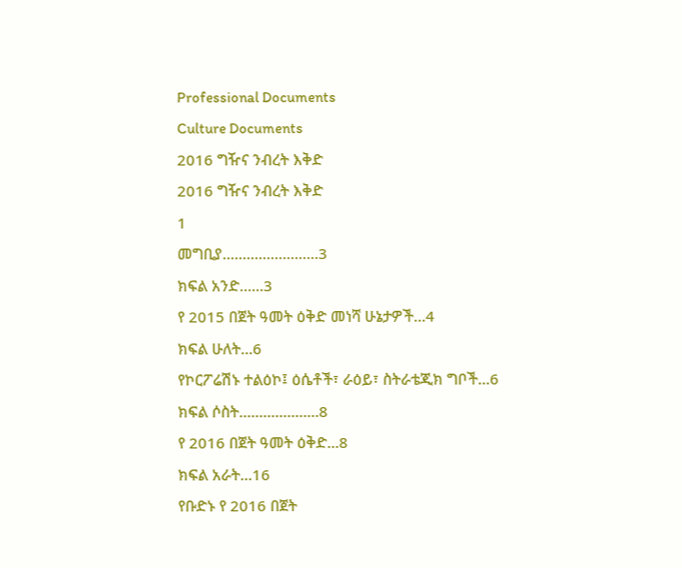Professional Documents
Culture Documents
2016 ግዥና ንብረት እቅድ
2016 ግዥና ንብረት እቅድ
1
መግቢያ.............………..3
ክፍል አንድ…...3
የ 2015 በጀት ዓመት ዕቅድ መነሻ ሁኔታዎች...4
ክፍል ሁለት...6
የኮርፖሬሽኑ ተልዕኮ፤ ዕሴቶች፣ ራዕይ፣ ስትራቴጂክ ግቦች...6
ክፍል ሶስት...........………8
የ 2016 በጀት ዓመት ዕቅድ...8
ክፍል አራት...16
የቡድኑ የ 2016 በጀት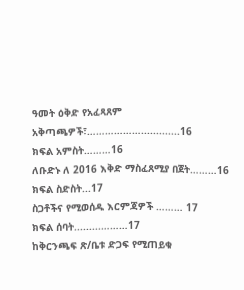ዓመት ዕቅድ የአፈጻጸም አቅጣጫዎች፣……………….............16
ክፍል አምስት………16
ለቡድኑ ለ 2016 እቅድ ማስፈጸሚያ በጀት………16
ክፍል ስድስት...17
ስጋቶችና የሚወሰዱ እርምጃዎች ……… 17
ክፍል ሰባት.........………17
ከቅርንጫፍ ጽ/ቤቱ ድጋፍ የሚጠይቁ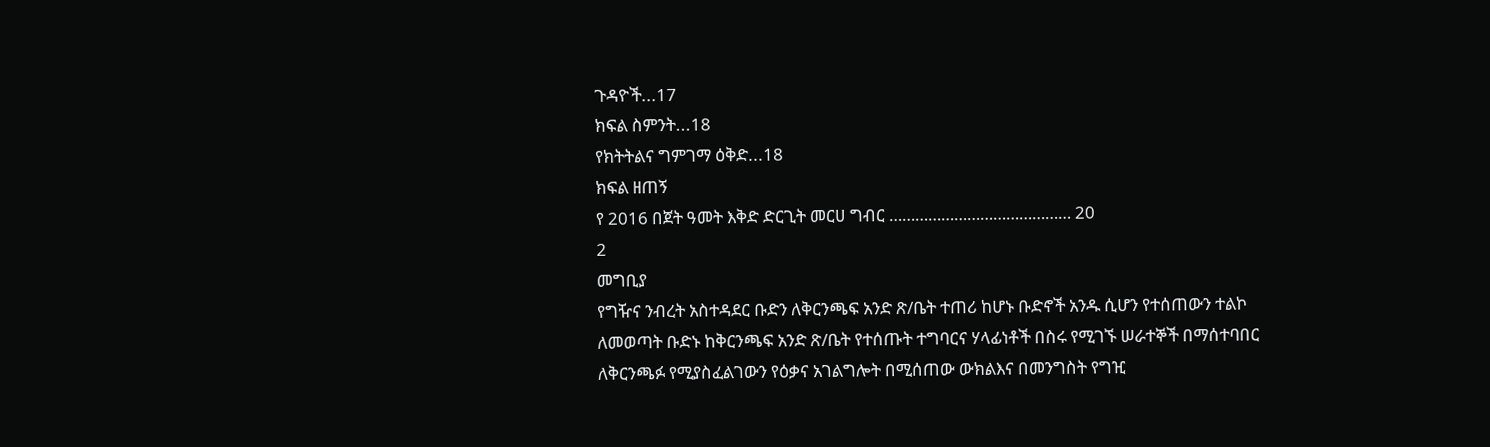ጉዳዮች...17
ክፍል ስምንት...18
የክትትልና ግምገማ ዕቅድ...18
ክፍል ዘጠኝ
የ 2016 በጀት ዓመት እቅድ ድርጊት መርሀ ግብር …………………………………… 20
2
መግቢያ
የግዥና ንብረት አስተዳደር ቡድን ለቅርንጫፍ አንድ ጽ/ቤት ተጠሪ ከሆኑ ቡድኖች አንዱ ሲሆን የተሰጠውን ተልኮ
ለመወጣት ቡድኑ ከቅርንጫፍ አንድ ጽ/ቤት የተሰጡት ተግባርና ሃላፊነቶች በስሩ የሚገኙ ሠራተኞች በማሰተባበር
ለቅርንጫፉ የሚያስፈልገውን የዕቃና አገልግሎት በሚሰጠው ውክልእና በመንግስት የግዢ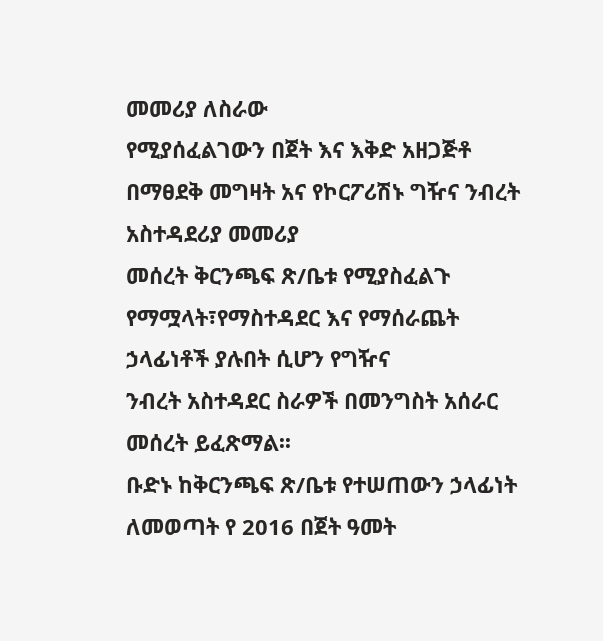መመሪያ ለስራው
የሚያሰፈልገውን በጀት እና እቅድ አዘጋጅቶ በማፀደቅ መግዛት አና የኮርፖሪሽኑ ግዥና ንብረት አስተዳደሪያ መመሪያ
መሰረት ቅርንጫፍ ጽ/ቤቱ የሚያስፈልጉ የማሟላት፣የማስተዳደር እና የማሰራጨት ኃላፊነቶች ያሉበት ሲሆን የግዥና
ንብረት አስተዳደር ስራዎች በመንግስት አሰራር መሰረት ይፈጽማል፡፡
ቡድኑ ከቅርንጫፍ ጽ/ቤቱ የተሠጠውን ኃላፊነት ለመወጣት የ 2016 በጀት ዓመት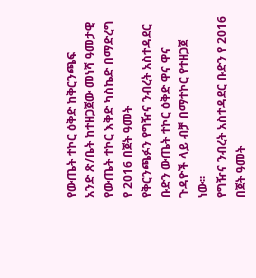የውጤት ተኮር ዕቅድ ከቅርንጫፍ
አንድ ጽ/ቤት ከተዘጋጀው መነሻ ዓመታዊ የውጤት ተኮር እቅድ ካስኬድ በማድረግ የ 2016 በጀት ዓመት
የቅርንጫፉን የግዥና ንብረት አስተዳደር ቡድን ውጤት ተኮር ዕቅድ ዋና ዋና ጉዳዮች ላይ ብቻ በማተኮር የተዘጋጀ
ነው፡፡
የግዥና ንብረት አስተዳደር ቡድን የ 2016 በጀት ዓመት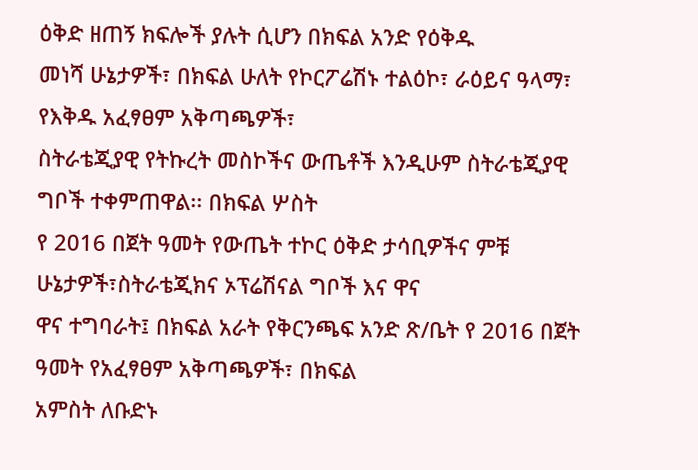ዕቅድ ዘጠኝ ክፍሎች ያሉት ሲሆን በክፍል አንድ የዕቅዱ
መነሻ ሁኔታዎች፣ በክፍል ሁለት የኮርፖሬሽኑ ተልዕኮ፣ ራዕይና ዓላማ፣ የእቅዱ አፈፃፀም አቅጣጫዎች፣
ስትራቴጂያዊ የትኩረት መስኮችና ውጤቶች እንዲሁም ስትራቴጂያዊ ግቦች ተቀምጠዋል፡፡ በክፍል ሦስት
የ 2016 በጀት ዓመት የውጤት ተኮር ዕቅድ ታሳቢዎችና ምቹ ሁኔታዎች፣ስትራቴጂክና ኦፕሬሽናል ግቦች እና ዋና
ዋና ተግባራት፤ በክፍል አራት የቅርንጫፍ አንድ ጽ/ቤት የ 2016 በጀት ዓመት የአፈፃፀም አቅጣጫዎች፣ በክፍል
አምስት ለቡድኑ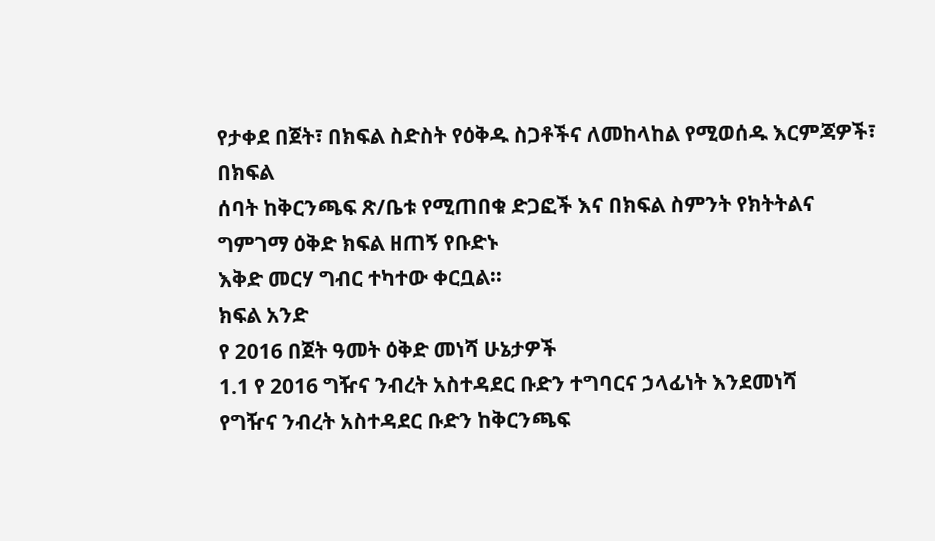የታቀደ በጀት፣ በክፍል ስድስት የዕቅዱ ስጋቶችና ለመከላከል የሚወሰዱ እርምጃዎች፣ በክፍል
ሰባት ከቅርንጫፍ ጽ/ቤቱ የሚጠበቁ ድጋፎች እና በክፍል ስምንት የክትትልና ግምገማ ዕቅድ ክፍል ዘጠኝ የቡድኑ
እቅድ መርሃ ግብር ተካተው ቀርቧል፡፡
ክፍል አንድ
የ 2016 በጀት ዓመት ዕቅድ መነሻ ሁኔታዎች
1.1 የ 2016 ግዥና ንብረት አስተዳደር ቡድን ተግባርና ኃላፊነት እንደመነሻ
የግዥና ንብረት አስተዳደር ቡድን ከቅርንጫፍ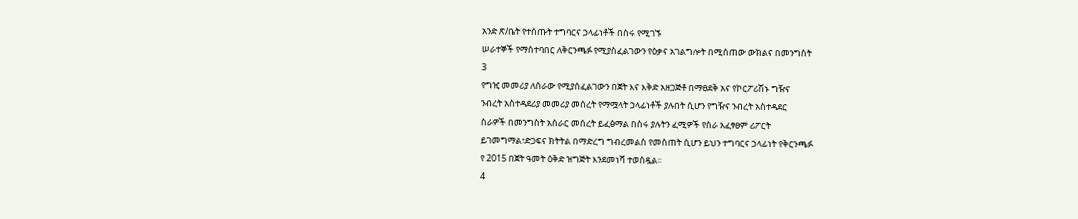አንድ ጽ/ቤት የተሰጡት ተግባርና ኃላፊነቶች በስሩ የሚገኙ
ሠራተኞች የማሰተባበር ለቅርንጫፉ የሚያስፈልገውን የዕቃና አገልግሎት በሚሰጠው ውክልና በመንግስት
3
የግዢ መመሪያ ለስራው የሚያሰፈልገውን በጀት እና እቅድ አዘጋጅቶ በማፀደቅ አና የኮርፖሪሽኑ ግዥና
ንብረት አስተዳደሪያ መመሪያ መሰረት የማሟላት ኃላፊነቶች ያሉበት ሲሆን የግዥና ንብረት አስተዳደር
ስራዎች በመንግስት አሰራር መሰረት ይፈፅማል በስሩ ያሉትን ፈሚዎች የስራ አፈፃፀም ሪፖርት
ይገመግማል፣ድጋፍና ክትትል በማድረግ ግብረመልስ የመስጠት ሲሆን ይህን ተግባርና ኃላፊነት የቅርንጫፉ
የ 2015 በጀት ዓመት ዕቅድ ዝግጅት እንደመነሻ ተወስዷል፡፡
4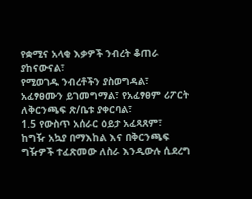የቋሚና አላቂ እቃዎች ንብረት ቆጠራ ያከናውናል፣
የሚወገዱ ንብረቶችን ያስወግዳል፣
አፈፃፀሙን ይገመግማል፣ የአፈፃፀም ሪፖርት ለቅርንጫፍ ጽ/ቤቱ ያቀርባል፣
1.5 የውስጥ አሰራር ዕይታ አፈጻጸም፣
ከግዥ አኳያ በማእከል እና በቅርንጫፍ ግዥዎች ተፈጽመው ለስራ እንዲውሉ ሲደረግ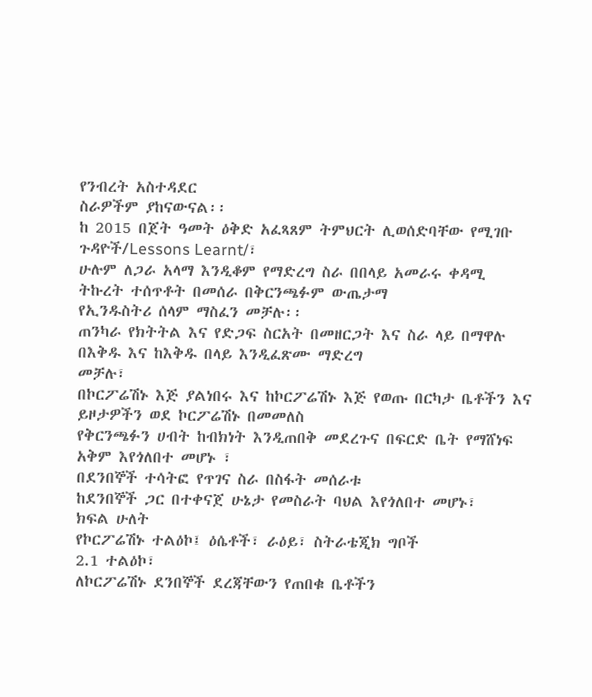የንብረት አስተዳደር
ስራዎችም ያከናውናል፡፡
ከ 2015 በጀት ዓመት ዕቅድ አፈጻጸም ትምህርት ሊወሰድባቸው የሚገቡ ጉዳዮች/Lessons Learnt/፣
ሁሉም ለጋራ አላማ እንዲቆም የማድረግ ስራ በበላይ አመራሩ ቀዳሚ ትኩረት ተሰጥቶት በመሰራ በቅርንጫፉም ውጤታማ
የኢንዱስትሪ ሰላም ማስፈን መቻሉ፡፡
ጠንካራ የክትትል እና የድጋፍ ስርአት በመዘርጋት እና ስራ ላይ በማዋሉ በእቅዱ እና ከእቅዱ በላይ እንዲፈጽሙ ማድረግ
መቻሉ፣
በኮርፖሬሽኑ እጅ ያልነበሩ እና ከኮርፖሬሽኑ እጅ የወጡ በርካታ ቤቶችን እና ይዞታዎችን ወደ ኮርፖሬሽኑ በመመለስ
የቅርንጫፉን ሀብት ከብክነት እንዲጠበቅ መደረጉና በፍርድ ቤት የማሸነፍ አቅም እየጎለበተ መሆኑ ፣
በደንበኞች ተሳትፎ የጥገና ስራ በስፋት መሰራቱ
ከደንበኞች ጋር በተቀናጀ ሁኔታ የመስራት ባህል እየጎለበተ መሆኑ፣
ክፍል ሁለት
የኮርፖሬሽኑ ተልዕኮ፤ ዕሴቶች፣ ራዕይ፣ ስትራቴጂክ ግቦች
2.1 ተልዕኮ፣
ለኮርፖሬሽኑ ደንበኞች ደረጃቸውን የጠበቁ ቤቶችን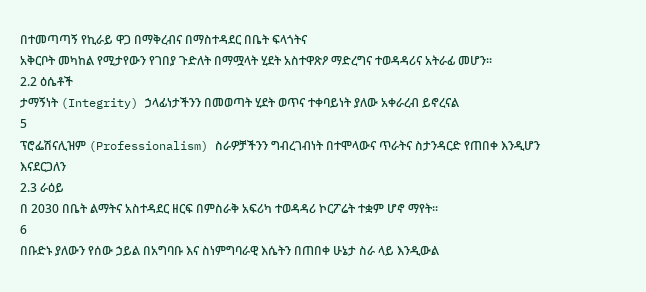በተመጣጣኝ የኪራይ ዋጋ በማቅረብና በማስተዳደር በቤት ፍላጎትና
አቅርቦት መካከል የሚታየውን የገበያ ጉድለት በማሟላት ሂደት አስተዋጽዖ ማድረግና ተወዳዳሪና አትራፊ መሆን፡፡
2.2 ዕሴቶች
ታማኝነት (Integrity) ኃላፊነታችንን በመወጣት ሂደት ወጥና ተቀባይነት ያለው አቀራረብ ይኖረናል
5
ፕሮፌሽናሊዝም (Professionalism) ስራዎቻችንን ግብረገብነት በተሞላውና ጥራትና ስታንዳርድ የጠበቀ እንዲሆን
እናደርጋለን
2.3 ራዕይ
በ 2030 በቤት ልማትና አስተዳደር ዘርፍ በምስራቅ አፍሪካ ተወዳዳሪ ኮርፖሬት ተቋም ሆኖ ማየት፡፡
6
በቡድኑ ያለውን የሰው ኃይል በአግባቡ እና ስነምግባራዊ እሴትን በጠበቀ ሁኔታ ስራ ላይ እንዲውል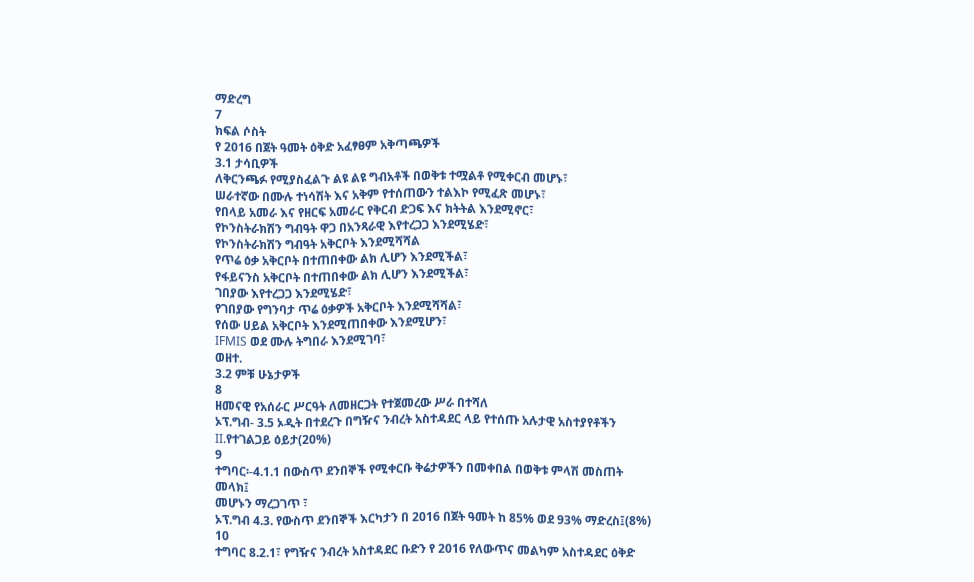ማድረግ
7
ክፍል ሶስት
የ 2016 በጀት ዓመት ዕቅድ አፈፃፀም አቅጣጫዎች
3.1 ታሳቢዎች
ለቅርንጫፉ የሚያስፈልጉ ልዩ ልዩ ግብአቶች በወቅቱ ተሟልቶ የሚቀርብ መሆኑ፣
ሠራተኛው በሙሉ ተነሳሽት እና አቅም የተሰጠውን ተልእኮ የሚፈጽ መሆኑ፣
የበላይ አመራ እና የዘርፍ አመራር የቅርብ ድጋፍ እና ክትትል እንደሚኖር፣
የኮንስትራክሽን ግብዓት ዋጋ በአንጻራዊ እየተረጋጋ እንደሚሄድ፣
የኮንስትራክሽን ግብዓት አቅርቦት እንደሚሻሻል
የጥሬ ዕቃ አቅርቦት በተጠበቀው ልክ ሊሆን እንደሚችል፣
የፋይናንስ አቅርቦት በተጠበቀው ልክ ሊሆን እንደሚችል፣
ገበያው እየተረጋጋ እንደሚሄድ፣
የገበያው የግንባታ ጥሬ ዕቃዎች አቅርቦት እንደሚሻሻል፣
የሰው ሀይል አቅርቦት እንደሚጠበቀው እንደሚሆን፣
IFMIS ወደ ሙሉ ትግበራ እንደሚገባ፣
ወዘተ.
3.2 ምቹ ሁኔታዎች
8
ዘመናዊ የአሰራር ሥርዓት ለመዘርጋት የተጀመረው ሥራ በተሻለ
ኦፕ.ግብ- 3.5 ኦዲት በተደረጉ በግዥና ንብረት አስተዳደር ላይ የተሰጡ አሉታዊ አስተያየቶችን
II.የተገልጋይ ዕይታ(20%)
9
ተግባር፡-4.1.1 በውስጥ ደንበኞች የሚቀርቡ ቅሬታዎችን በመቀበል በወቅቱ ምላሽ መስጠት
መላክ፤
መሆኑን ማረጋገጥ ፣
ኦፕ.ግብ 4.3. የውስጥ ደንበኞች እርካታን በ 2016 በጀት ዓመት ከ 85% ወደ 93% ማድረስ፤(8%)
10
ተግባር 8.2.1፣ የግዥና ንብረት አስተዳደር ቡድን የ 2016 የለውጥና መልካም አስተዳደር ዕቅድ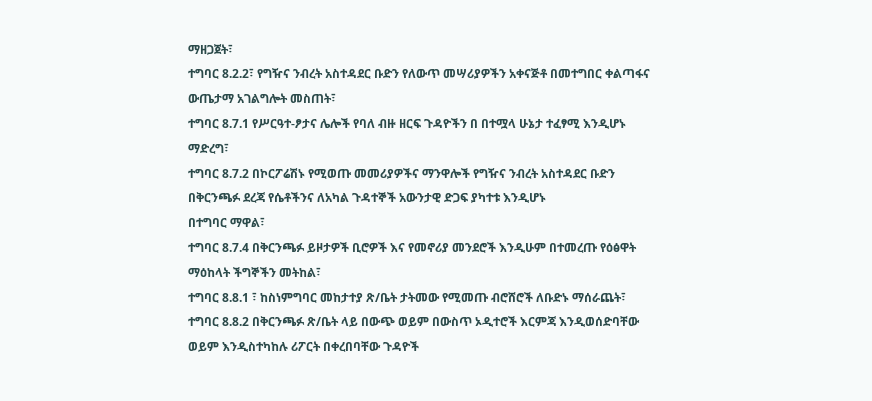ማዘጋጀት፣
ተግባር 8.2.2፣ የግዥና ንብረት አስተዳደር ቡድን የለውጥ መሣሪያዎችን አቀናጅቶ በመተግበር ቀልጣፋና
ውጤታማ አገልግሎት መስጠት፣
ተግባር 8.7.1 የሥርዓተ-ፆታና ሌሎች የባለ ብዙ ዘርፍ ጉዳዮችን በ በተሟላ ሁኔታ ተፈፃሚ እንዲሆኑ
ማድረግ፣
ተግባር 8.7.2 በኮርፖሬሽኑ የሚወጡ መመሪያዎችና ማንዋሎች የግዥና ንብረት አስተዳደር ቡድን
በቅርንጫፉ ደረጃ የሴቶችንና ለአካል ጉዳተኞች አውንታዊ ድጋፍ ያካተቱ እንዲሆኑ
በተግባር ማዋል፣
ተግባር 8.7.4 በቅርንጫፉ ይዞታዎች ቢሮዎች እና የመኖሪያ መንደሮች እንዲሁም በተመረጡ የዕፅዋት
ማዕከላት ችግኞችን መትከል፣
ተግባር 8.8.1 ፣ ከስነምግባር መከታተያ ጽ/ቤት ታትመው የሚመጡ ብሮሸሮች ለቡድኑ ማሰራጨት፣
ተግባር 8.8.2 በቅርንጫፉ ጽ/ቤት ላይ በውጭ ወይም በውስጥ ኦዲተሮች እርምጃ እንዲወሰድባቸው
ወይም እንዲስተካከሉ ሪፖርት በቀረበባቸው ጉዳዮች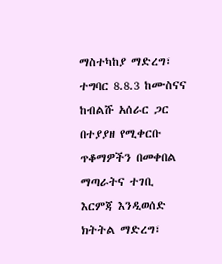ማስተካከያ ማድረግ፣
ተግባር 8.8.3 ከሙስናና ከብልሹ አሰራር ጋር በተያያዘ የሚቀርቡ ጥቆማዎችን በመቀበል ማጣራትና ተገቢ
እርምጃ እንዲወሰድ ክትትል ማድረግ፣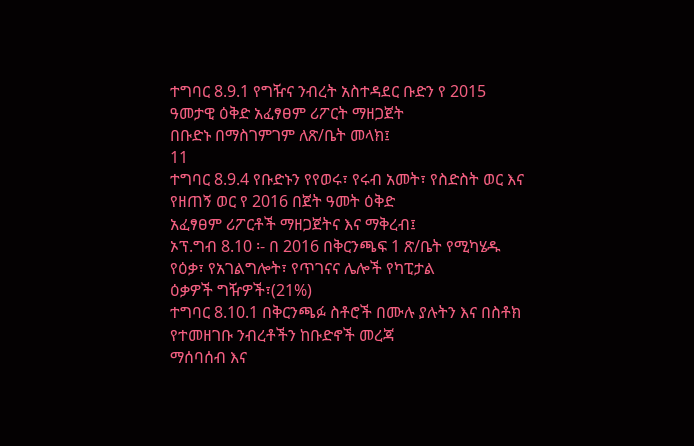ተግባር 8.9.1 የግዥና ንብረት አስተዳደር ቡድን የ 2015 ዓመታዊ ዕቅድ አፈፃፀም ሪፖርት ማዘጋጀት
በቡድኑ በማስገምገም ለጽ/ቤት መላክ፤
11
ተግባር 8.9.4 የቡድኑን የየወሩ፣ የሩብ አመት፣ የስድስት ወር እና የዘጠኝ ወር የ 2016 በጀት ዓመት ዕቅድ
አፈፃፀም ሪፖርቶች ማዘጋጀትና እና ማቅረብ፤
ኦፕ.ግብ 8.10 ፡- በ 2016 በቅርንጫፍ 1 ጽ/ቤት የሚካሄዱ የዕቃ፣ የአገልግሎት፣ የጥገናና ሌሎች የካፒታል
ዕቃዎች ግዥዎች፣(21%)
ተግባር 8.10.1 በቅርንጫፉ ስቶሮች በሙሉ ያሉትን እና በስቶክ የተመዘገቡ ንብረቶችን ከቡድኖች መረጃ
ማሰባሰብ እና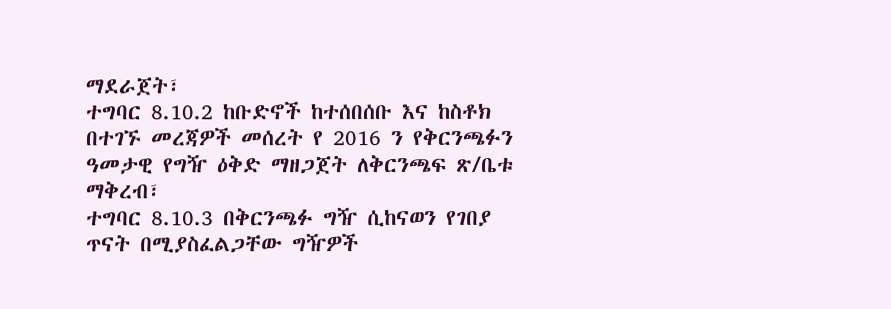ማደራጀት፣
ተግባር 8.10.2 ከቡድኖች ከተሰበሰቡ እና ከስቶክ በተገኙ መረጃዎች መሰረት የ 2016 ን የቅርንጫፉን
ዓመታዊ የግዥ ዕቅድ ማዘጋጀት ለቅርንጫፍ ጽ/ቤቱ ማቅረብ፣
ተግባር 8.10.3 በቅርንጫፉ ግዥ ሲከናወን የገበያ ጥናት በሚያስፈልጋቸው ግዥዎች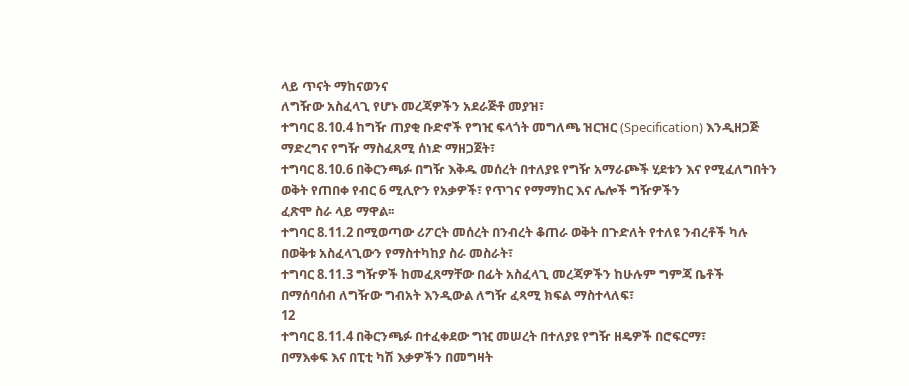ላይ ጥናት ማከናወንና
ለግዥው አስፈላጊ የሆኑ መረጃዎችን አደራጅቶ መያዝ፣
ተግባር 8.10.4 ከግዥ ጠያቂ ቡድኖች የግዢ ፍላጎት መግለጫ ዝርዝር (Specification) እንዲዘጋጅ
ማድረግና የግዥ ማስፈጸሚ ሰነድ ማዘጋጀት፣
ተግባር 8.10.6 በቅርንጫፉ በግዥ እቅዱ መሰረት በተለያዩ የግዥ አማራጮች ሂደቱን እና የሚፈለግበትን
ወቅት የጠበቀ የብር 6 ሚሊዮን የአቃዎች፣ የጥገና የማማከር እና ሌሎች ግዥዎችን
ፈጽሞ ስራ ላይ ማዋል፡፡
ተግባር 8.11.2 በሚወጣው ሪፖርት መሰረት በንብረት ቆጠራ ወቅት በጉድለት የተለዩ ንብረቶች ካሉ
በወቅቱ አስፈላጊውን የማስተካከያ ስራ መስራት፣
ተግባር 8.11.3 ግዥዎች ከመፈጸማቸው በፊት አስፈላጊ መረጃዎችን ከሁሉም ግምጃ ቤቶች
በማሰባሰብ ለግዥው ግብአት እንዲውል ለግዥ ፈጻሚ ክፍል ማስተላለፍ፣
12
ተግባር 8.11.4 በቅርንጫፉ በተፈቀደው ግዢ መሠረት በተለያዩ የግዥ ዘዴዎች በሮፍርማ፣
በማእቀፍ እና በፒቲ ካሽ እቃዎችን በመግዛት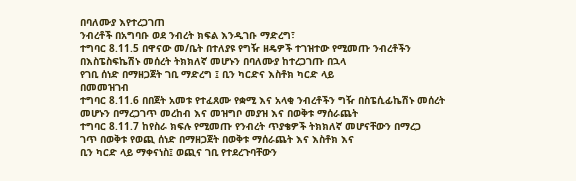በባለሙያ እየተረጋገጠ
ንብረቶች በአግባቡ ወደ ንብረት ክፍል እንዲገቡ ማድረግ፣
ተግባር 8.11.5 በዋናው መ/ቤት በተለያዩ የግዥ ዘዴዎች ተገዝተው የሚመጡ ንብረቶችን
በእስፔስፍኬሽኑ መሰረት ትክክለኛ መሆኑን በባለሙያ ከተረጋገጡ በኋላ
የገቢ ሰነድ በማዘጋጀት ገቢ ማድረግ ፤ ቢን ካርድና እስቶክ ካርድ ላይ
በመመዝገብ
ተግባር 8.11.6 በበጀት አመቱ የተፈጸሙ የቋሚ እና አላቂ ንብረቶችን ግዥ በስፔሲፊኬሽኑ መሰረት
መሆኑን በማረጋገጥ መረከብ እና መዝግቦ መያዝ እና በወቅቱ ማሰራጨት
ተግባር 8.11.7 ከየስራ ክፍሉ የሚመጡ የንብረት ጥያቄዎች ትክክለኛ መሆናቸውን በማረጋ
ገጥ በወቅቱ የወጪ ሰነድ በማዘጋጀት በወቅቱ ማሰራጨት እና እስቶክ እና
ቢን ካርድ ላይ ማቀናነስ፤ ወጪና ገቢ የተደረጉባቸውን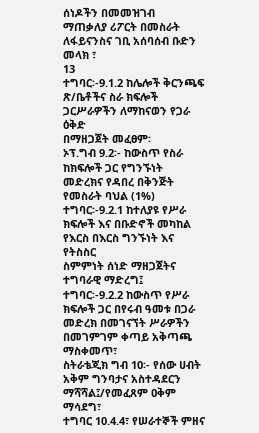ሰነዶችን በመመዝገብ
ማጠቃለያ ሪፖርት በመስራት ለፋይናንስና ገቢ አሰባሰብ ቡድን መላክ ፣
13
ተግባር፡-9.1.2 ከሌሎች ቅርንጫፍ ጽ/ቤቶችና ስራ ክፍሎች ጋርሥራዎችን ለማከናወን የጋራ ዕቅድ
በማዘጋጀት መፈፀም፡
ኦፕ.ግብ 9.2፡- ከውስጥ የስራ ከክፍሎች ጋር የግንኙነት መድረክና የዳበረ በቅንጅት የመስራት ባህል (1%)
ተግባር፡-9.2.1 ከተለያዩ የሥራ ክፍሎች እና በቡድኖች መካከል የእርስ በእርስ ግንኙነት እና የትስስር
ስምምነት ሰነድ ማዘጋጀትና ተግባራዊ ማድረግ፤
ተግባር፡-9.2.2 ከውስጥ የሥራ ክፍሎች ጋር በየሩብ ዓመቱ በጋራ መድረክ በመገናኘት ሥራዎችን
በመገምገም ቀጣይ አቅጣጫ ማስቀመጥ፣
ስትራቴጂክ ግብ 10፡- የሰው ሀብት አቅም ግንባታና አስተዳደርን ማሻሻል፤/የመፈጸም ዐቅም ማሳደግ፣
ተግባር 10.4.4፣ የሠራተኞች ምዘና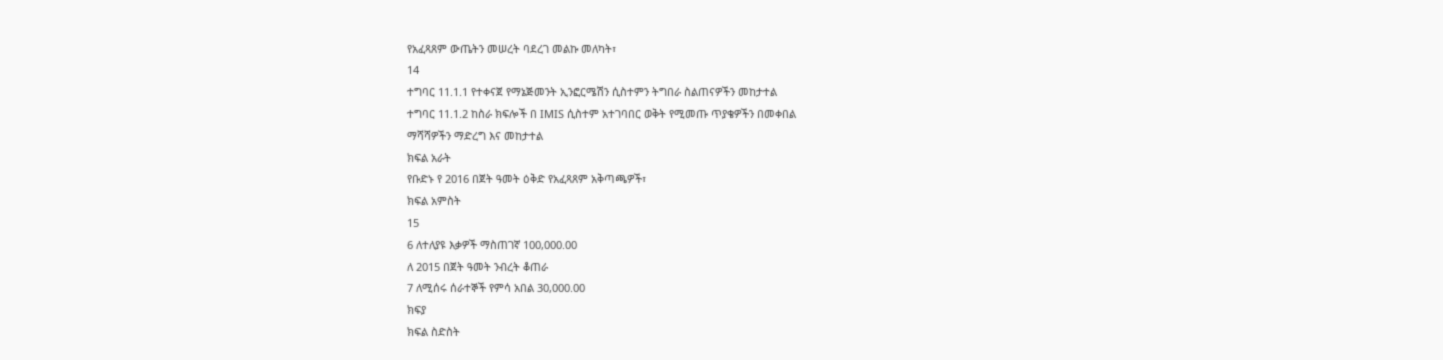የአፈጻጸም ውጤትን መሠረት ባደረገ መልኩ መለካት፣
14
ተግባር 11.1.1 የተቀናጀ የማኔጅመንት ኢንፎርሜሽን ሲስተምን ትግበራ ስልጠናዎችን መከታተል
ተግባር 11.1.2 ከስራ ክፍሎች በ IMIS ሲስተም አተገባበር ወቅት የሚመጡ ጥያቄዎችን በመቀበል
ማሻሻዎችን ማድረግ እና መከታተል
ክፍል አራት
የቡድኑ የ 2016 በጀት ዓመት ዕቅድ የአፈጻጸም አቅጣጫዎች፣
ክፍል አምስት
15
6 ለተለያዩ እቃዎች ማስጠገኛ 100,000.00
ለ 2015 በጀት ዓመት ንብረት ቆጠራ
7 ለሚሰሩ ሰራተኞች የምሳ አበል 30,000.00
ክፍያ
ክፍል ስድስት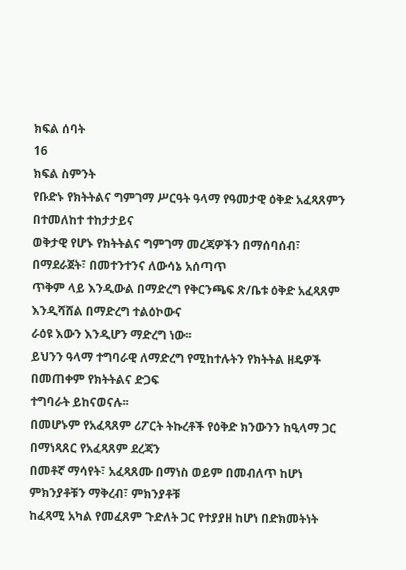ክፍል ሰባት
16
ክፍል ስምንት
የቡድኑ የክትትልና ግምገማ ሥርዓት ዓላማ የዓመታዊ ዕቅድ አፈጻጸምን በተመለከተ ተከታታይና
ወቅታዊ የሆኑ የክትትልና ግምገማ መረጃዎችን በማሰባሰብ፣ በማደራጀት፣ በመተንተንና ለውሳኔ አሰጣጥ
ጥቅም ላይ እንዲውል በማድረግ የቅርንጫፍ ጽ/ቤቱ ዕቅድ አፈጻጸም እንዲሻሸል በማድረግ ተልዕኮውና
ራዕዩ እውን እንዲሆን ማድረግ ነው፡፡
ይህንን ዓላማ ተግባራዊ ለማድረግ የሚከተሉትን የክትትል ዘዴዎች በመጠቀም የክትትልና ድጋፍ
ተግባራት ይከናወናሉ፡፡
በመሆኑም የአፈጻጸም ሪፖርት ትኩረቶች የዕቅድ ክንውንን ከዒላማ ጋር በማነጻጸር የአፈጻጸም ደረጃን
በመቶኛ ማሳየት፣ አፈጻጸሙ በማነስ ወይም በመብለጥ ከሆነ ምክንያቶቹን ማቅረብ፣ ምክንያቶቹ
ከፈጻሚ አካል የመፈጸም ጉድለት ጋር የተያያዘ ከሆነ በድክመትነት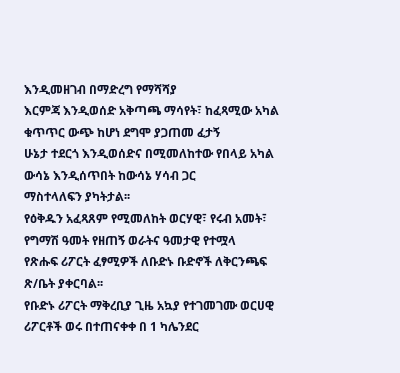እንዲመዘገብ በማድረግ የማሻሻያ
እርምጃ እንዲወሰድ አቅጣጫ ማሳየት፣ ከፈጻሚው አካል ቁጥጥር ውጭ ከሆነ ደግሞ ያጋጠመ ፈታኝ
ሁኔታ ተደርጎ እንዲወሰድና በሚመለከተው የበላይ አካል ውሳኔ እንዲሰጥበት ከውሳኔ ሃሳብ ጋር
ማስተላለፍን ያካትታል፡፡
የዕቅዱን አፈጻጸም የሚመለከት ወርሃዊ፣ የሩብ አመት፣ የግማሽ ዓመት የዘጠኝ ወራትና ዓመታዊ የተሟላ
የጽሑፍ ሪፖርት ፈፃሚዎች ለቡድኑ ቡድኖች ለቅርንጫፍ ጽ/ቤት ያቀርባል፡፡
የቡድኑ ሪፖርት ማቅረቢያ ጊዜ አኳያ የተገመገሙ ወርሀዊ ሪፖርቶች ወሩ በተጠናቀቀ በ 1 ካሌንደር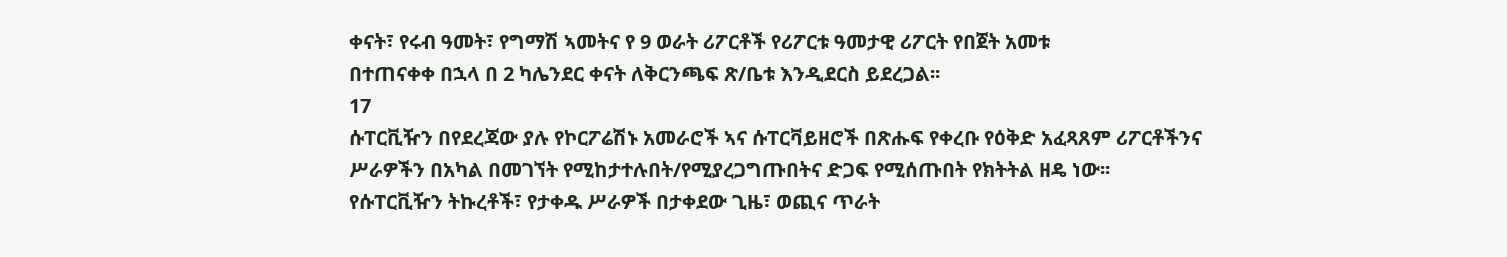ቀናት፣ የሩብ ዓመት፣ የግማሽ ኣመትና የ 9 ወራት ሪፖርቶች የሪፖርቱ ዓመታዊ ሪፖርት የበጀት አመቱ
በተጠናቀቀ በኋላ በ 2 ካሌንደር ቀናት ለቅርንጫፍ ጽ/ቤቱ እንዲደርስ ይደረጋል፡፡
17
ሱፐርቪዥን በየደረጃው ያሉ የኮርፖሬሽኑ አመራሮች ኣና ሱፐርቫይዘሮች በጽሑፍ የቀረቡ የዕቅድ አፈጻጸም ሪፖርቶችንና
ሥራዎችን በአካል በመገኘት የሚከታተሉበት/የሚያረጋግጡበትና ድጋፍ የሚሰጡበት የክትትል ዘዴ ነው፡፡
የሱፐርቪዥን ትኩረቶች፣ የታቀዱ ሥራዎች በታቀደው ጊዜ፣ ወጪና ጥራት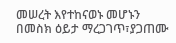መሠረት እየተከናወኑ መሆኑን
በመስክ ዕይታ ማረጋገጥ፣ያጋጠሙ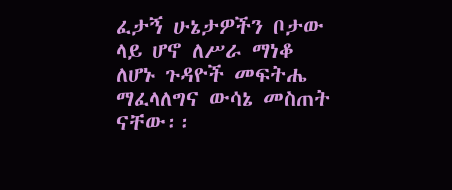ፈታኝ ሁኔታዎችን ቦታው ላይ ሆኖ ለሥራ ማነቆ ለሆኑ ጉዳዮች መፍትሔ
ማፈላለግና ውሳኔ መስጠት ናቸው፡፡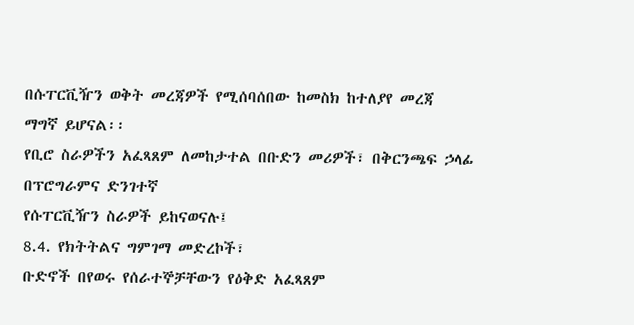በሱፐርቪዥን ወቅት መረጃዎች የሚሰባሰበው ከመስክ ከተለያየ መረጃ
ማግኛ ይሆናል፡፡
የቢሮ ስራዎችን አፈጻጸም ለመከታተል በቡድን መሪዎች፣ በቅርንጫፍ ኃላፊ በፕሮግራምና ድንገተኛ
የሱፐርቪዥን ስራዎች ይከናወናሉ፤
8.4. የክትትልና ግምገማ መድረኮች፣
ቡድኖች በየወሩ የሰራተኞቻቸውን የዕቅድ አፈጻጸም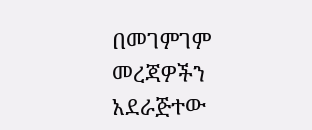በመገምገም መረጃዎችን አደራጅተው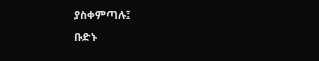ያስቀምጣሉ፤
ቡድኑ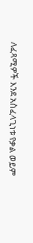ለፈጻሚዎች እንደ አስፈላጊነቱ የቃል ወይም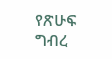የጽሁፍ ግብረ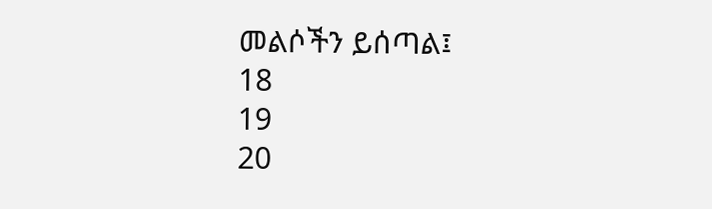መልሶችን ይሰጣል፤
18
19
20